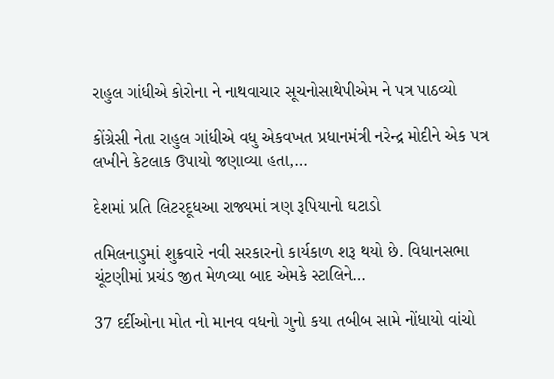રાહુલ ગાંધીએ કોરોના ને નાથવાચાર સૂચનોસાથેપીએમ ને પત્ર પાઠવ્યો

કોંગ્રેસી નેતા રાહુલ ગાંધીએ વધુ એકવખત પ્રધાનમંત્રી નરેન્દ્ર મોદીને એક પત્ર લખીને કેટલાક ઉપાયો જણાવ્યા હતા,…

દેશમાં પ્રતિ લિટરદૂધઆ રાજ્યમાં ત્રણ રૂપિયાનો ઘટાડો

તમિલનાડુમાં શુક્રવારે નવી સરકારનો કાર્યકાળ શરૂ થયો છે. વિધાનસભા ચૂંટણીમાં પ્રચંડ જીત મેળવ્યા બાદ એમકે સ્ટાલિને…

37 દર્દીઓના મોત નો માનવ વધનો ગુનો કયા તબીબ સામે નોંધાયો વાંચો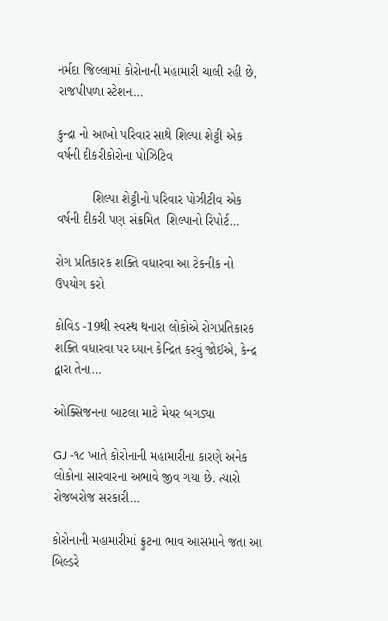નર્મદા જિલ્લામાં કોરોનાની મહામારી ચાલી રહી છે, રાજપીપળા સ્ટેશન…

કુન્દ્રા નો આખો પરિવાર સાથે શિલ્પા શેટ્ટી એક વર્ષની દીકરીકોરોના પોઝિટિવ

          શિલ્પા શેટ્ટીનો પરિવાર પોઝીટીવ એક વર્ષની દીકરી પણ સંક્રમિત  શિલ્પાનો રિપોર્ટ…

રોગ પ્રતિકારક શક્તિ વધારવા આ ટેકનીક નો ઉપયોગ કરો

કોવિડ -19થી સ્વસ્થ થનારા લોકોએ રોગપ્રતિકારક શક્તિ વધારવા પર ધ્યાન કેન્દ્રિત કરવું જોઈએ, કેન્દ્ર દ્વારા તેના…

ઓક્સિજનના બાટલા માટે મેયર બગડ્યા

GJ -૧૮ ખાતે કોરોનાની મહામારીના કારણે અનેક લોકોના સારવારના અભાવે જીવ ગયા છે. ત્યારો રોજબરોજ સરકારી…

કોરોનાની મહામારીમાં ફ્રુટના ભાવ આસમાને જતા આ બિલ્ડરે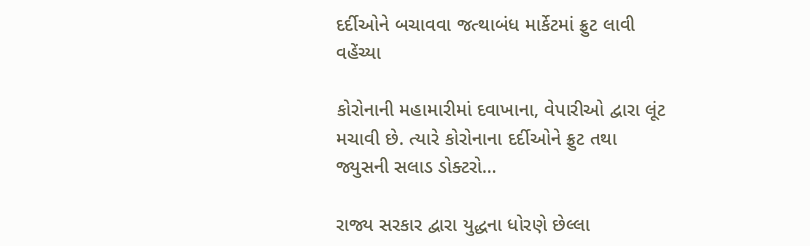દર્દીઓને બચાવવા જત્થાબંધ માર્કેટમાં ફ્રુટ લાવી વહેંચ્યા

કોરોનાની મહામારીમાં દવાખાના, વેપારીઓ દ્વારા લૂંટ મચાવી છે. ત્યારે કોરોનાના દર્દીઓને ફ્રુટ તથા જ્યુસની સલાડ ડોક્ટરો…

રાજ્ય સરકાર દ્વારા યુદ્ધના ધોરણે છેલ્લા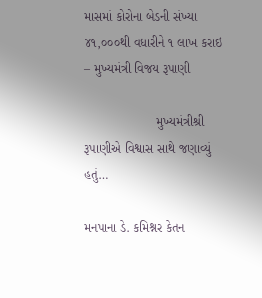માસમાં કોરોના બેડની સંખ્યા ૪૧,૦૦૦થી વધારીને ૧ લાખ કરાઇ – મુખ્યમંત્રી વિજય રૂપાણી

                    મુખ્યમંત્રીશ્રી રૂપાણીએ વિશ્વાસ સાથે જણાવ્યું હતું…

મનપાના ડે. કમિશ્નર કેતન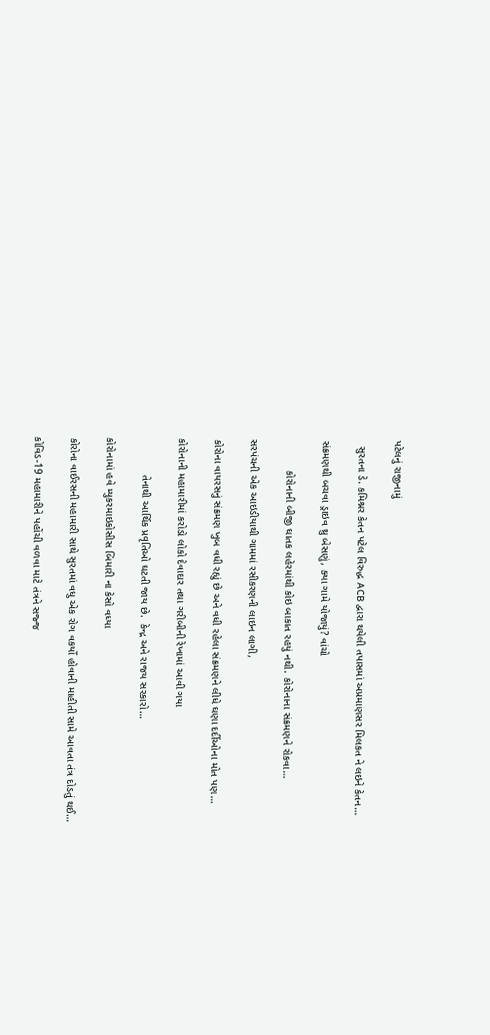પટેલનું રાજીનામું

  સુરતના ડે. કમિશ્નર કેતન પટેલ વિરુદ્ધ ACB દ્વારા થયેલી તપાસમાં અપ્રમાણસર મિલકત ને લઇને કેતન…

સંક્રમણથી બચવા ડ્રાઇવ થ્રુ બેસણું, ક્યા ગામે યોજાયું? વાંચો

          કોરોનાની બીજી ઘાતક લહેરમાંથી કોઇ બાકાત રહયું નથી. કોરોનાના સંક્રમણને રોકવા…

સરપંચની એક આઇડીયાથી ગામમાં રસીકરણની લાઇન લાગી,

કોરોના વાયરસનું સંક્રમણ ખુબ વધી રહ્યું છે અને વધી રહેલા સંક્રમણને લીધે ઘણા દર્દીઓના મોત પણ…

કોરોનાની મહામારીમાં કરોડો લોકો દેવાદાર તથા ગરીબીની રેખામાં આવી ગયા

            તેનાથી આર્થિક પ્રવૃતિઓ ઘટતી જાય છે.  કેન્દ્ર અને રાજય સરકારો…

કોરોનામાં હવે મ્યુકરમાઇકોસીસ બિમારી ના કેસો વધ્યા

કોરોના વાઈરસની મહામારી સાથે સુરતમાં વધુ એક રોગ વકર્યો હોવાની માહીતી સામે આવતા તંત્ર દોડતું થઈ…

કોવિડ-19 મહામારીને પહોંચી વળવા માટે તંત્રને સજ્જ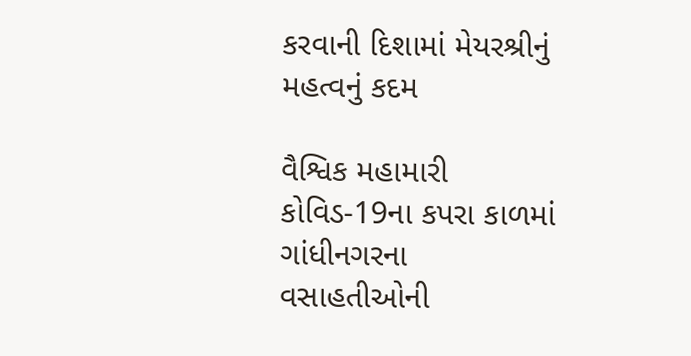કરવાની દિશામાં મેયરશ્રીનું મહત્વનું કદમ

વૈશ્વિક મહામારી કોવિડ-19ના કપરા કાળમાં ગાંધીનગરના વસાહતીઓની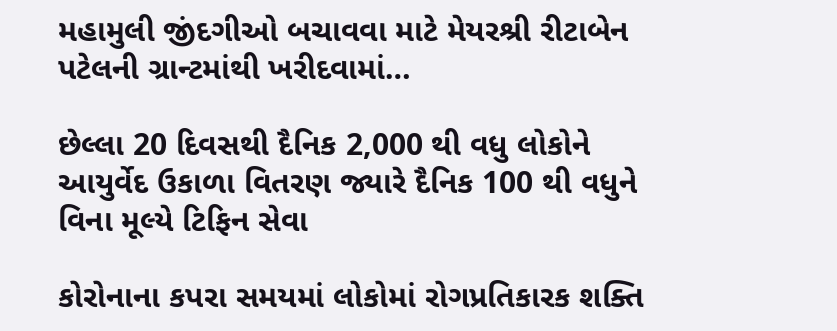મહામુલી જીંદગીઓ બચાવવા માટે મેયરશ્રી રીટાબેન પટેલની ગ્રાન્ટમાંથી ખરીદવામાં…

છેલ્લા 20 દિવસથી દૈનિક 2,000 થી વધુ લોકોને આયુર્વેદ ઉકાળા વિતરણ જ્યારે દૈનિક 100 થી વધુને વિના મૂલ્યે ટિફિન સેવા

કોરોનાના કપરા સમયમાં લોકોમાં રોગપ્રતિકારક શક્તિ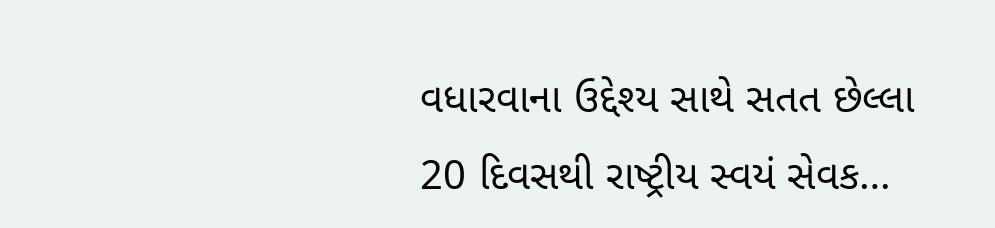વધારવાના ઉદ્દેશ્ય સાથે સતત છેલ્લા 20 દિવસથી રાષ્ટ્રીય સ્વયં સેવક…